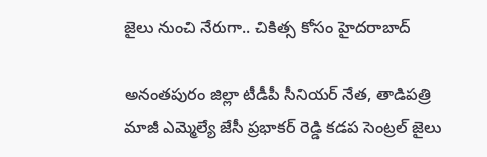జైలు నుంచి నేరుగా.. చికిత్స కోసం హైదరాబాద్

అనంతపురం జిల్లా టీడీపీ సీనియర్ నేత, తాడిపత్రి మాజీ ఎమ్మెల్యే జేసీ ప్రభాకర్ రెడ్డి కడప సెంట్రల్ జైలు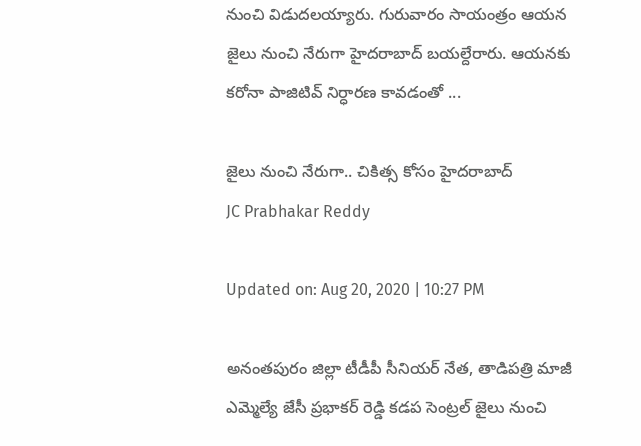నుంచి విడుదలయ్యారు. గురువారం సాయంత్రం ఆయన జైలు నుంచి నేరుగా హైదరాబాద్ బయల్దేరారు. ఆయనకు కరోనా పాజిటివ్ నిర్ధారణ కావడంతో ...

జైలు నుంచి నేరుగా.. చికిత్స కోసం హైదరాబాద్
JC Prabhakar Reddy

Updated on: Aug 20, 2020 | 10:27 PM

అనంతపురం జిల్లా టీడీపీ సీనియర్ నేత, తాడిపత్రి మాజీ ఎమ్మెల్యే జేసీ ప్రభాకర్ రెడ్డి కడప సెంట్రల్ జైలు నుంచి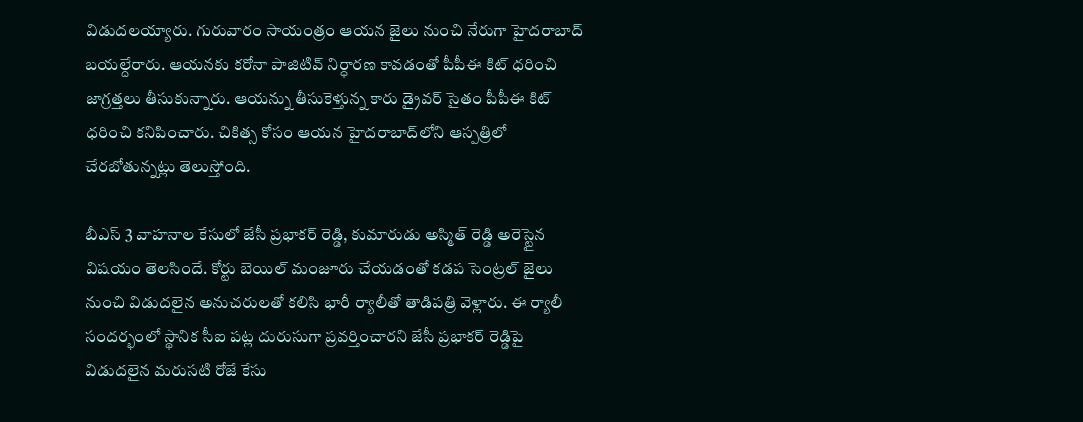విడుదలయ్యారు. గురువారం సాయంత్రం ఆయన జైలు నుంచి నేరుగా హైదరాబాద్ బయల్దేరారు. ఆయనకు కరోనా పాజిటివ్ నిర్ధారణ కావడంతో పీపీఈ కిట్ ధరించి జాగ్రత్తలు తీసుకున్నారు. ఆయన్ను తీసుకెళ్తున్న కారు డ్రైవర్ సైతం పీపీఈ కిట్ ధరించి కనిపించారు. చికిత్స కోసం ఆయన హైదరాబాద్‌లోని ఆస్పత్రిలో చేరబోతున్నట్లు తెలుస్తోంది.

బీఎస్ 3 వాహనాల కేసులో జేసీ ప్రభాకర్ రెడ్డి, కుమారుడు అస్మిత్ రెడ్డి అరెస్టైన విషయం తెలసిందే. కోర్టు బెయిల్ మంజూరు చేయడంతో కడప సెంట్రల్ జైలు నుంచి విడుదలైన అనుచరులతో కలిసి భారీ ర్యాలీతో తాడిపత్రి వెళ్లారు. ఈ ర్యాలీ సందర్భంలో స్థానిక సీఐ పట్ల దురుసుగా ప్రవర్తించారని జేసీ ప్రభాకర్ రెడ్డిపై విడుదలైన మరుసటి రోజే కేసు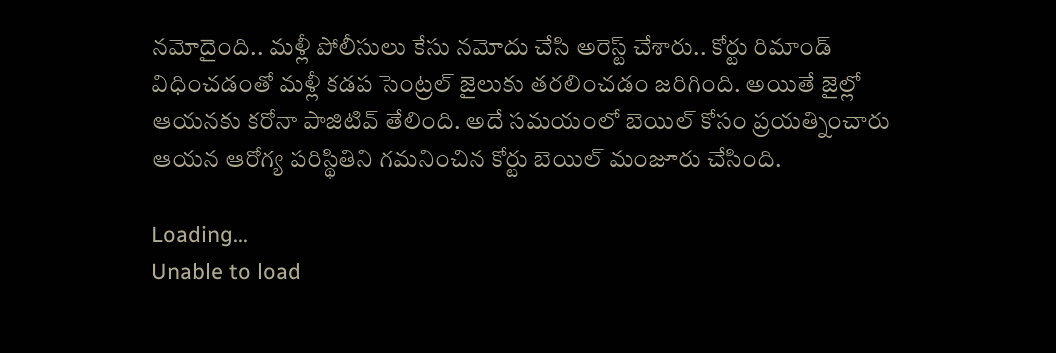నమోదైంది.. మళ్లీ పోలీసులు కేసు నమోదు చేసి అరెస్ట్ చేశారు.. కోర్టు రిమాండ్ విధించడంతో మళ్లీ కడప సెంట్రల్ జైలుకు తరలించడం జరిగింది. అయితే జైల్లో ఆయనకు కరోనా పాజిటివ్ తేలింది. అదే సమయంలో బెయిల్ కోసం ప్రయత్నించారు ఆయన ఆరోగ్య పరిస్థితిని గమనించిన కోర్టు బెయిల్ మంజూరు చేసింది.

Loading...
Unable to load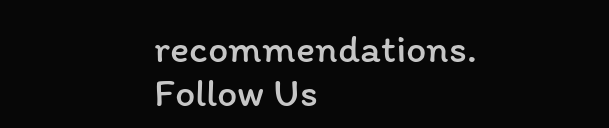recommendations.
Follow Us